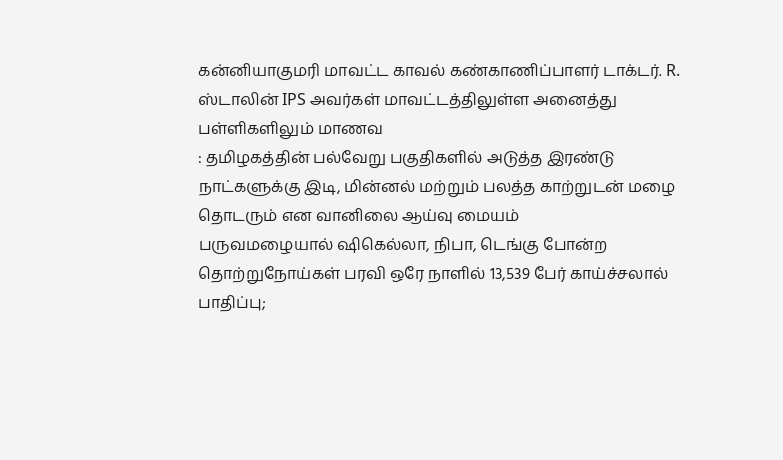கன்னியாகுமரி மாவட்ட காவல் கண்காணிப்பாளர் டாக்டர். R. ஸ்டாலின் IPS அவர்கள் மாவட்டத்திலுள்ள அனைத்து பள்ளிகளிலும் மாணவ
: தமிழகத்தின் பல்வேறு பகுதிகளில் அடுத்த இரண்டு நாட்களுக்கு இடி, மின்னல் மற்றும் பலத்த காற்றுடன் மழை தொடரும் என வானிலை ஆய்வு மையம்
பருவமழையால் ஷிகெல்லா, நிபா, டெங்கு போன்ற தொற்றுநோய்கள் பரவி ஒரே நாளில் 13,539 பேர் காய்ச்சலால் பாதிப்பு;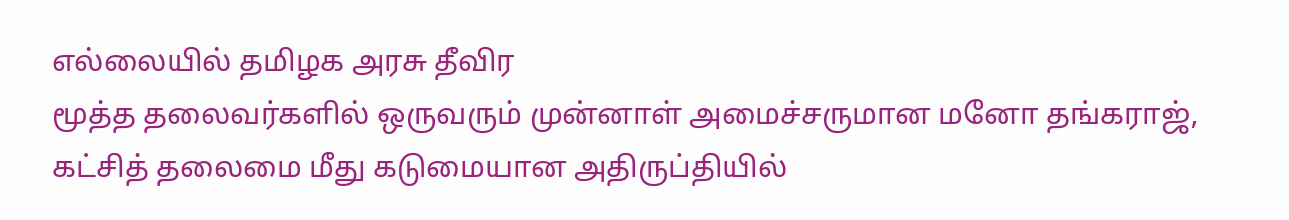எல்லையில் தமிழக அரசு தீவிர
மூத்த தலைவர்களில் ஒருவரும் முன்னாள் அமைச்சருமான மனோ தங்கராஜ், கட்சித் தலைமை மீது கடுமையான அதிருப்தியில்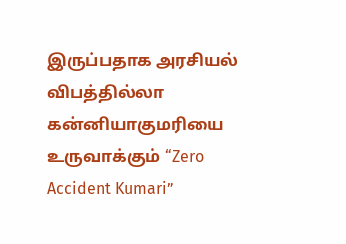இருப்பதாக அரசியல்
விபத்தில்லா கன்னியாகுமரியை உருவாக்கும் “Zero Accident Kumari”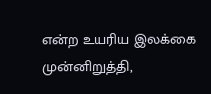என்ற உயரிய இலக்கை முன்னிறுத்தி,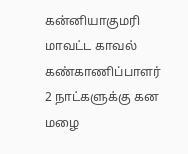கன்னியாகுமரி மாவட்ட காவல் கண்காணிப்பாளர்
2 நாட்களுக்கு கன மழை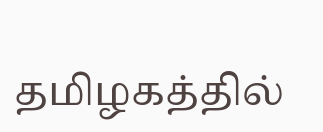தமிழகத்தில்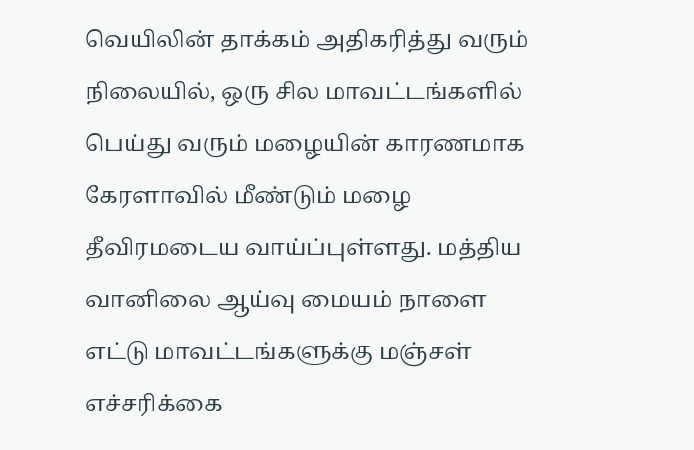வெயிலின் தாக்கம் அதிகரித்து வரும் நிலையில், ஒரு சில மாவட்டங்களில் பெய்து வரும் மழையின் காரணமாக
கேரளாவில் மீண்டும் மழை தீவிரமடைய வாய்ப்புள்ளது. மத்திய வானிலை ஆய்வு மையம் நாளை எட்டு மாவட்டங்களுக்கு மஞ்சள் எச்சரிக்கை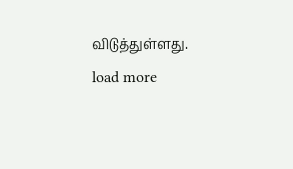விடுத்துள்ளது.
load more